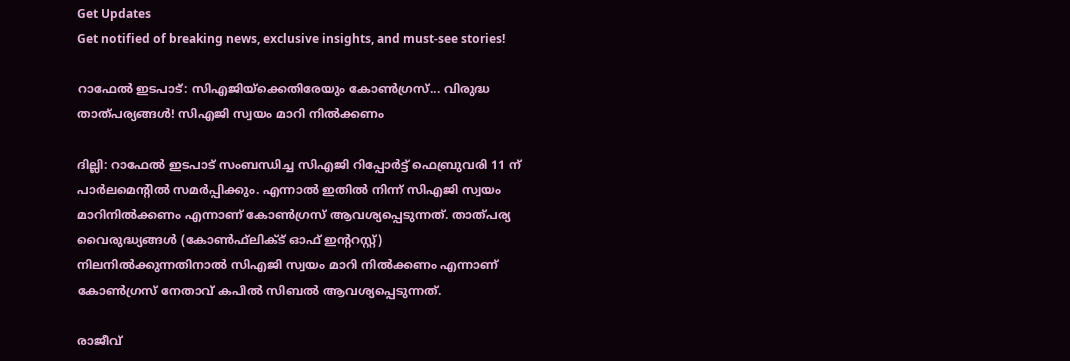Get Updates
Get notified of breaking news, exclusive insights, and must-see stories!

റാഫേല്‍ ഇടപാട്: സിഎജിയ്‌ക്കെതിരേയും കോണ്‍ഗ്രസ്... വിരുദ്ധ താത്പര്യങ്ങൾ! സിഎജി സ്വയം മാറി നില്‍ക്കണം

ദില്ലി: റാഫേല്‍ ഇടപാട് സംബന്ധിച്ച സിഎജി റിപ്പോര്‍ട്ട് ഫെബ്രുവരി 11 ന് പാര്‍ലമെന്റില്‍ സമര്‍പ്പിക്കും. എന്നാല്‍ ഇതില്‍ നിന്ന് സിഎജി സ്വയം മാറിനില്‍ക്കണം എന്നാണ് കോണ്‍ഗ്രസ് ആവശ്യപ്പെടുന്നത്. താത്പര്യ വൈരുദ്ധ്യങ്ങള്‍ (കോണ്‍ഫ്‌ലിക്ട് ഓഫ് ഇന്ററസ്റ്റ്) നിലനില്‍ക്കുന്നതിനാല്‍ സിഎജി സ്വയം മാറി നില്‍ക്കണം എന്നാണ് കോണ്‍ഗ്രസ് നേതാവ് കപില്‍ സിബല്‍ ആവശ്യപ്പെടുന്നത്.

രാജീവ്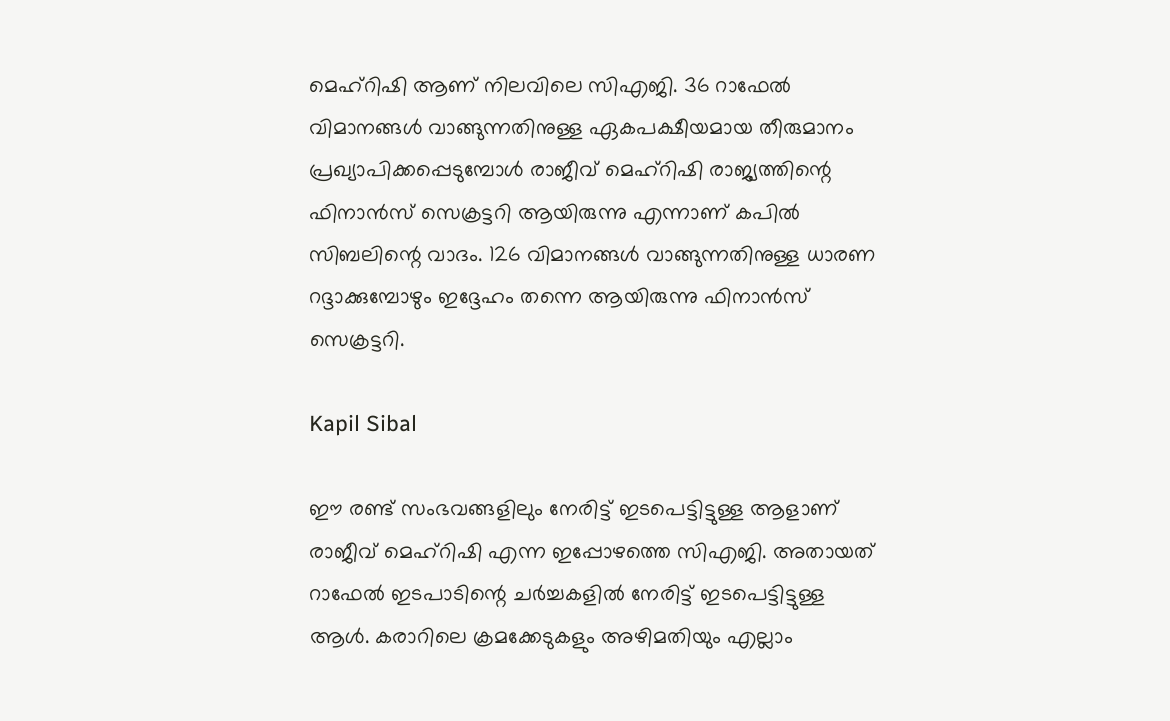മെഹ്‌റിഷി ആണ് നിലവിലെ സിഎജി. 36 റാഫേല്‍ വിമാനങ്ങള്‍ വാങ്ങുന്നതിനുള്ള ഏകപക്ഷീയമായ തീരുമാനം പ്രഖ്യാപിക്കപ്പെടുമ്പോള്‍ രാജീവ് മെഹ്‌റിഷി രാജ്യത്തിന്റെ ഫിനാന്‍സ് സെക്രട്ടറി ആയിരുന്നു എന്നാണ് കപില്‍ സിബലിന്റെ വാദം. 126 വിമാനങ്ങള്‍ വാങ്ങുന്നതിനുള്ള ധാരണ റദ്ദാക്കുമ്പോഴും ഇദ്ദേഹം തന്നെ ആയിരുന്നു ഫിനാന്‍സ് സെക്രട്ടറി.

Kapil Sibal

ഈ രണ്ട് സംഭവങ്ങളിലും നേരിട്ട് ഇടപെട്ടിട്ടുള്ള ആളാണ് രാജീവ് മെഹ്‌റിഷി എന്ന ഇപ്പോഴത്തെ സിഎജി. അതായത് റാഫേല്‍ ഇടപാടിന്റെ ചര്‍ച്ചകളില്‍ നേരിട്ട് ഇടപെട്ടിട്ടുള്ള ആള്‍. കരാറിലെ ക്രമക്കേടുകളും അഴിമതിയും എല്ലാം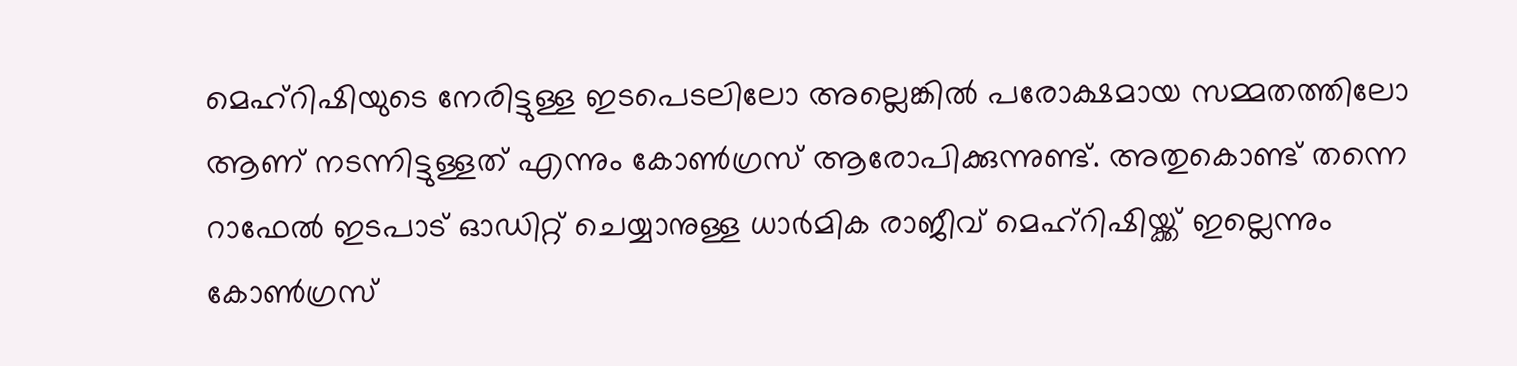മെഹ്‌റിഷിയുടെ നേരിട്ടുള്ള ഇടപെടലിലോ അല്ലെങ്കില്‍ പരോക്ഷമായ സമ്മതത്തിലോ ആണ് നടന്നിട്ടുള്ളത് എന്നും കോണ്‍ഗ്രസ് ആരോപിക്കുന്നുണ്ട്. അതുകൊണ്ട് തന്നെ റാഫേല്‍ ഇടപാട് ഓഡിറ്റ് ചെയ്യാനുള്ള ധാര്‍മിക രാജീവ് മെഹ്‌റിഷിയ്ക്ക് ഇല്ലെന്നും കോണ്‍ഗ്രസ്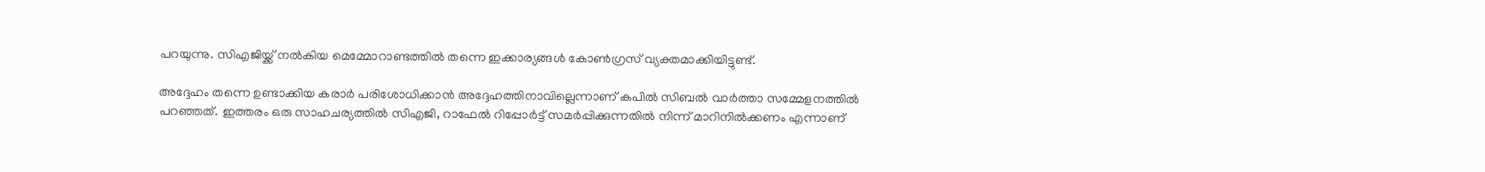പറയുന്നു. സിഎജിയ്ക്ക് നല്‍കിയ മെമ്മോറാണ്ടത്തില്‍ തന്നെ ഇക്കാര്യങ്ങള്‍ കോണ്‍ഗ്രസ് വ്യക്തമാക്കിയിട്ടുണ്ട്.

അദ്ദേഹം തന്നെ ഉണ്ടാക്കിയ കരാര്‍ പരിശോധിക്കാന്‍ അദ്ദേഹത്തിനാവില്ലെന്നാണ് കപില്‍ സിബല്‍ വാര്‍ത്താ സമ്മേളനത്തില്‍ പറഞ്ഞത്. ഇത്തരം ഒരു സാഹചര്യത്തില്‍ സിഎജി, റാഫേല്‍ റിപ്പോര്‍ട്ട് സമര്‍പ്പിക്കുന്നതില്‍ നിന്ന് മാറിനില്‍ക്കണം എന്നാണ്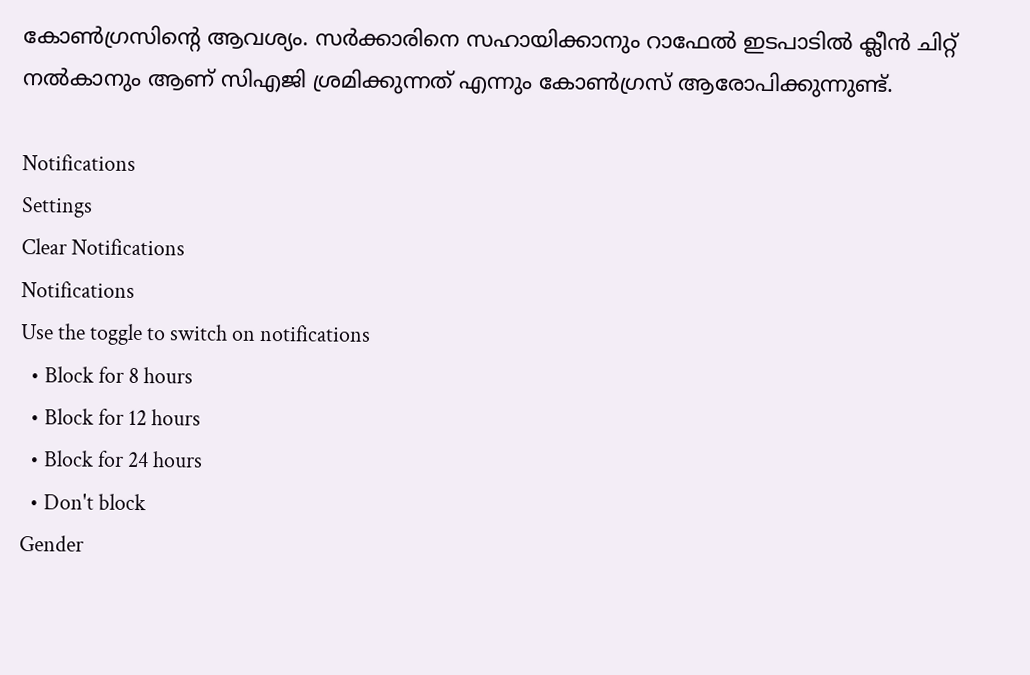കോണ്‍ഗ്രസിന്റെ ആവശ്യം. സര്‍ക്കാരിനെ സഹായിക്കാനും റാഫേല്‍ ഇടപാടില്‍ ക്ലീന്‍ ചിറ്റ് നല്‍കാനും ആണ് സിഎജി ശ്രമിക്കുന്നത് എന്നും കോണ്‍ഗ്രസ് ആരോപിക്കുന്നുണ്ട്.

Notifications
Settings
Clear Notifications
Notifications
Use the toggle to switch on notifications
  • Block for 8 hours
  • Block for 12 hours
  • Block for 24 hours
  • Don't block
Gender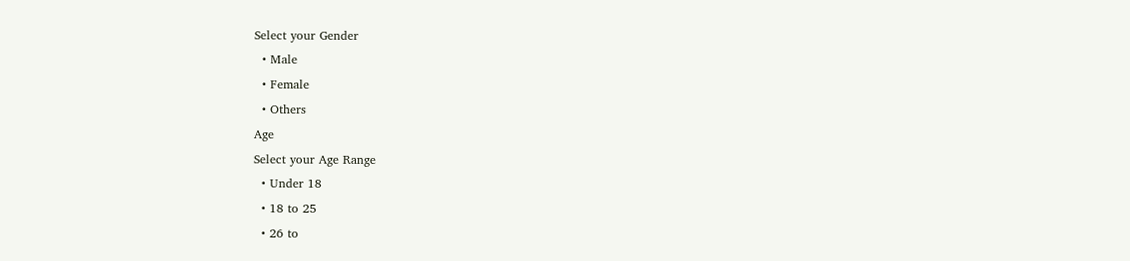Select your Gender
  • Male
  • Female
  • Others
Age
Select your Age Range
  • Under 18
  • 18 to 25
  • 26 to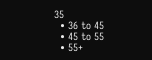35
  • 36 to 45
  • 45 to 55
  • 55+